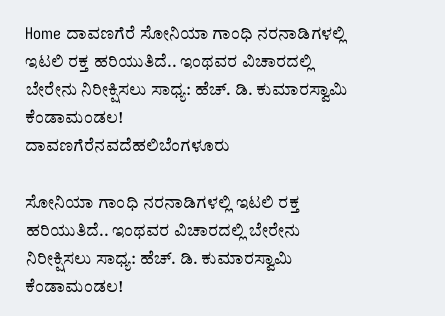Home ದಾವಣಗೆರೆ ಸೋನಿಯಾ ಗಾಂಧಿ ನರನಾಡಿಗಳಲ್ಲಿ ಇಟಲಿ ರಕ್ತ ಹರಿಯುತಿದೆ.. ಇಂಥವರ ವಿಚಾರದಲ್ಲಿ ಬೇರೇನು ನಿರೀಕ್ಷಿಸಲು ಸಾಧ್ಯ: ಹೆಚ್. ಡಿ. ಕುಮಾರಸ್ವಾಮಿ ಕೆಂಡಾಮಂಡಲ!
ದಾವಣಗೆರೆನವದೆಹಲಿಬೆಂಗಳೂರು

ಸೋನಿಯಾ ಗಾಂಧಿ ನರನಾಡಿಗಳಲ್ಲಿ ಇಟಲಿ ರಕ್ತ ಹರಿಯುತಿದೆ.. ಇಂಥವರ ವಿಚಾರದಲ್ಲಿ ಬೇರೇನು ನಿರೀಕ್ಷಿಸಲು ಸಾಧ್ಯ: ಹೆಚ್. ಡಿ. ಕುಮಾರಸ್ವಾಮಿ ಕೆಂಡಾಮಂಡಲ!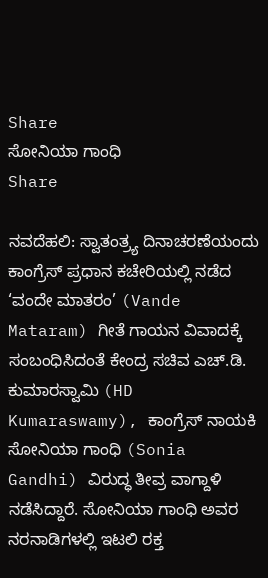Share
ಸೋನಿಯಾ ಗಾಂಧಿ
Share

ನವದೆಹಲಿ: ಸ್ವಾತಂತ್ರ್ಯ ದಿನಾಚರಣೆಯಂದು ಕಾಂಗ್ರೆಸ್ ಪ್ರಧಾನ ಕಚೇರಿಯಲ್ಲಿ ನಡೆದ ‘ವಂದೇ ಮಾತರಂ’ (Vande Mataram) ಗೀತೆ ಗಾಯನ ವಿವಾದಕ್ಕೆ ಸಂಬಂಧಿಸಿದಂತೆ ಕೇಂದ್ರ ಸಚಿವ ಎಚ್.ಡಿ. ಕುಮಾರಸ್ವಾಮಿ (HD Kumaraswamy), ಕಾಂಗ್ರೆಸ್ ನಾಯಕಿ ಸೋನಿಯಾ ಗಾಂಧಿ (Sonia Gandhi) ವಿರುದ್ಧ ತೀವ್ರ ವಾಗ್ದಾಳಿ ನಡೆಸಿದ್ದಾರೆ. ಸೋನಿಯಾ ಗಾಂಧಿ ಅವರ ನರನಾಡಿಗಳಲ್ಲಿ ಇಟಲಿ ರಕ್ತ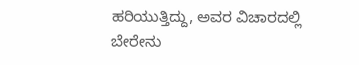ಹರಿಯುತ್ತಿದ್ದು, ಅವರ ವಿಚಾರದಲ್ಲಿ ಬೇರೇನು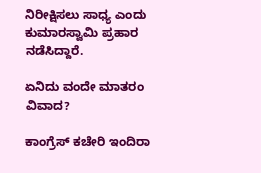ನಿರೀಕ್ಷಿಸಲು ಸಾಧ್ಯ ಎಂದು ಕುಮಾರಸ್ವಾಮಿ ಪ್ರಹಾರ ನಡೆಸಿದ್ದಾರೆ.

ಏನಿದು ವಂದೇ ಮಾತರಂ ವಿವಾದ?

ಕಾಂಗ್ರೆಸ್ ಕಚೇರಿ ಇಂದಿರಾ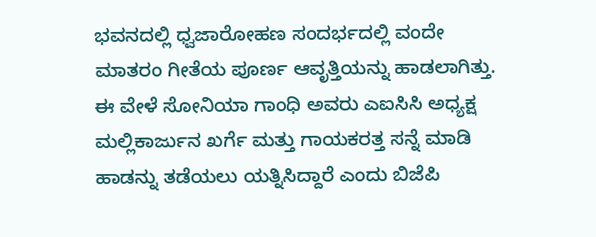ಭವನದಲ್ಲಿ ಧ್ವಜಾರೋಹಣ ಸಂದರ್ಭದಲ್ಲಿ ವಂದೇ ಮಾತರಂ ಗೀತೆಯ ಪೂರ್ಣ ಆವೃತ್ತಿಯನ್ನು ಹಾಡಲಾಗಿತ್ತು. ಈ ವೇಳೆ ಸೋನಿಯಾ ಗಾಂಧಿ ಅವರು ಎಐಸಿಸಿ ಅಧ್ಯಕ್ಷ ಮಲ್ಲಿಕಾರ್ಜುನ ಖರ್ಗೆ ಮತ್ತು ಗಾಯಕರತ್ತ ಸನ್ನೆ ಮಾಡಿ ಹಾಡನ್ನು ತಡೆಯಲು ಯತ್ನಿಸಿದ್ದಾರೆ ಎಂದು ಬಿಜೆಪಿ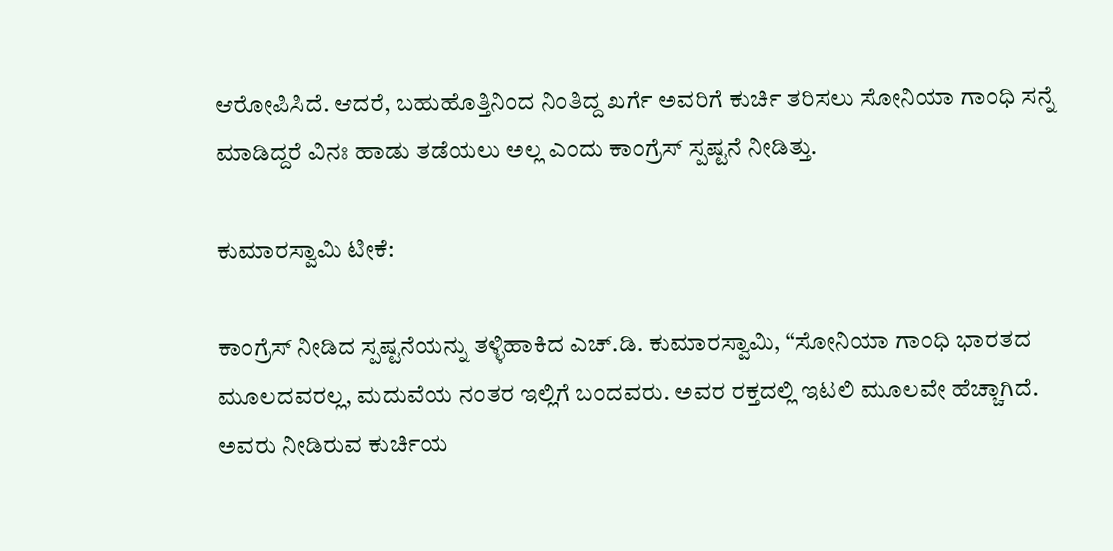ಆರೋಪಿಸಿದೆ. ಆದರೆ, ಬಹುಹೊತ್ತಿನಿಂದ ನಿಂತಿದ್ದ ಖರ್ಗೆ ಅವರಿಗೆ ಕುರ್ಚಿ ತರಿಸಲು ಸೋನಿಯಾ ಗಾಂಧಿ ಸನ್ನೆ ಮಾಡಿದ್ದರೆ ವಿನಃ ಹಾಡು ತಡೆಯಲು ಅಲ್ಲ ಎಂದು ಕಾಂಗ್ರೆಸ್ ಸ್ಪಷ್ಟನೆ ನೀಡಿತ್ತು.

ಕುಮಾರಸ್ವಾಮಿ ಟೀಕೆ:

ಕಾಂಗ್ರೆಸ್ ನೀಡಿದ ಸ್ಪಷ್ಟನೆಯನ್ನು ತಳ್ಳಿಹಾಕಿದ ಎಚ್.ಡಿ. ಕುಮಾರಸ್ವಾಮಿ, “ಸೋನಿಯಾ ಗಾಂಧಿ ಭಾರತದ ಮೂಲದವರಲ್ಲ, ಮದುವೆಯ ನಂತರ ಇಲ್ಲಿಗೆ ಬಂದವರು. ಅವರ ರಕ್ತದಲ್ಲಿ ಇಟಲಿ ಮೂಲವೇ ಹೆಚ್ಚಾಗಿದೆ. ಅವರು ನೀಡಿರುವ ಕುರ್ಚಿಯ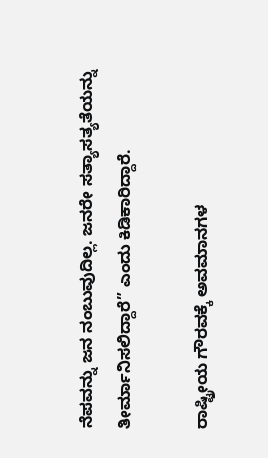ನೆಪವನ್ನು ಜನ ನಂಬುವುದಿಲ್ಲ. ಜನರೇ ಸತ್ಯಾಸತ್ಯತೆಯನ್ನು ತೀರ್ಮಾನಿಸಲಿದ್ದಾರೆ” ಎಂದು ಕಿಡಿಕಾರಿದ್ದಾರೆ.

ರಾಷ್ಟ್ರೀಯ ಗೌರವಕ್ಕೆ ಅವಮಾನಗಳ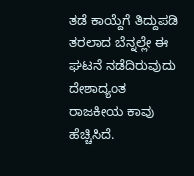ತಡೆ ಕಾಯ್ದೆಗೆ ತಿದ್ದುಪಡಿ ತರಲಾದ ಬೆನ್ನಲ್ಲೇ ಈ ಘಟನೆ ನಡೆದಿರುವುದು ದೇಶಾದ್ಯಂತ ರಾಜಕೀಯ ಕಾವು ಹೆಚ್ಚಿಸಿದೆ.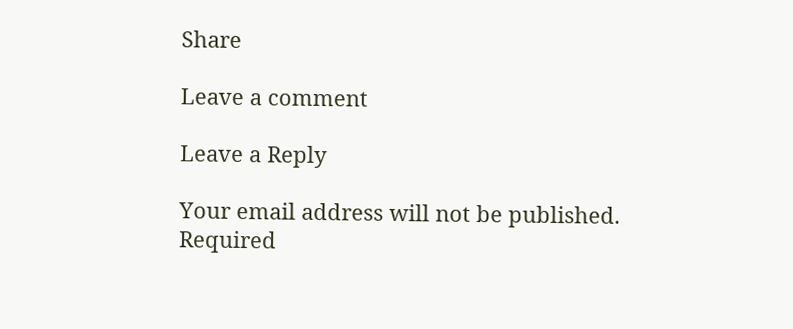Share

Leave a comment

Leave a Reply

Your email address will not be published. Required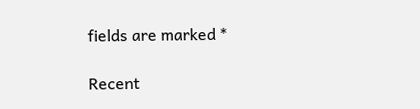fields are marked *

Recent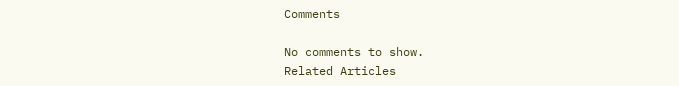Comments

No comments to show.
Related Articles